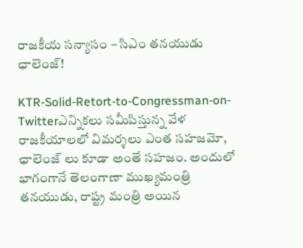రాజకీయ సన్యాసం – సిఎం తనయుడు ఛాలెంజ్!

KTR-Solid-Retort-to-Congressman-on-Twitterఎన్నికలు సమీపిస్తున్న వేళ రాజకీయాలలో విమర్శలు ఎంత సహజమో, ఛాలెంజ్ లు కూడా అంతే సహజం. అందులో భాగంగానే తెలంగాణా ముఖ్యమంత్రి తనయుడు, రాష్ట్ర మంత్రి అయిన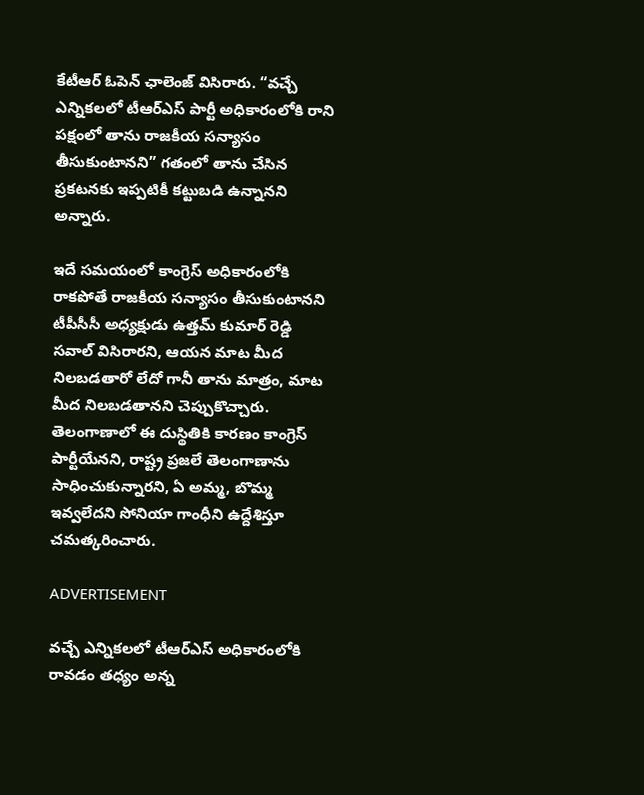కేటీఆర్ ఓపెన్ ఛాలెంజ్ విసిరారు. “వచ్చే ఎన్నికలలో టీఆర్ఎస్ పార్టీ అధికారంలోకి రాని పక్షంలో తాను రాజకీయ సన్యాసం తీసుకుంటానని” గతంలో తాను చేసిన ప్రకటనకు ఇప్పటికీ కట్టుబడి ఉన్నానని అన్నారు.

ఇదే సమయంలో కాంగ్రెస్ అధికారంలోకి రాకపోతే రాజకీయ సన్యాసం తీసుకుంటానని టీపీసీసీ అధ్యక్షుడు ఉత్తమ్ కుమార్ రెడ్డి సవాల్ విసిరారని, ఆయన మాట మీద నిలబడతారో లేదో గానీ తాను మాత్రం, మాట మీద నిలబడతానని చెప్పుకొచ్చారు. తెలంగాణాలో ఈ దుస్థితికి కారణం కాంగ్రెస్ పార్టీయేనని, రాష్ట్ర ప్రజలే తెలంగాణాను సాధించుకున్నారని, ఏ అమ్మ, బొమ్మ ఇవ్వలేదని సోనియా గాంధీని ఉద్దేశిస్తూ చమత్కరించారు.

ADVERTISEMENT

వచ్చే ఎన్నికలలో టీఆర్ఎస్ అధికారంలోకి రావడం తధ్యం అన్న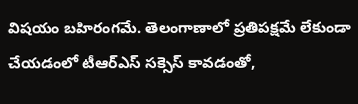విషయం బహిరంగమే. తెలంగాణాలో ప్రతిపక్షమే లేకుండా చేయడంలో టీఆర్ఎస్ సక్సెస్ కావడంతో,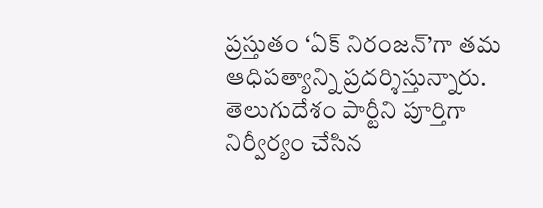ప్రస్తుతం ‘ఏక్ నిరంజన్’గా తమ ఆధిపత్యాన్ని ప్రదర్శిస్తున్నారు. తెలుగుదేశం పార్టీని పూర్తిగా నిర్వీర్యం చేసిన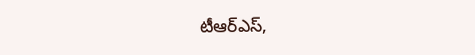టీఆర్ఎస్,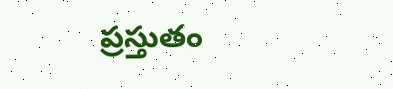ప్రస్తుతం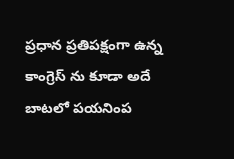ప్రధాన ప్రతిపక్షంగా ఉన్న కాంగ్రెస్ ను కూడా అదే బాటలో పయనింప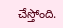చేస్తోంది.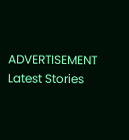ADVERTISEMENT
Latest Stories